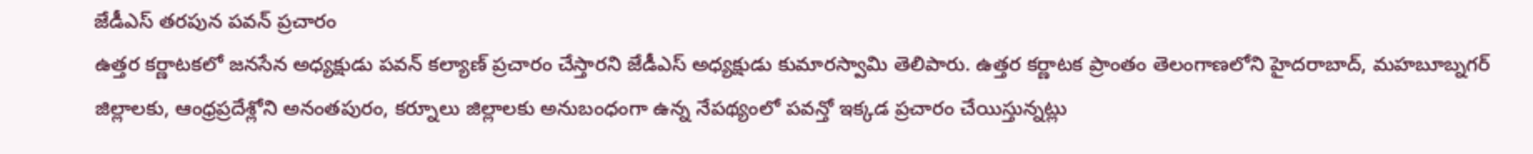జేడీఎస్ తరపున పవన్ ప్రచారం
ఉత్తర కర్ణాటకలో జనసేన అధ్యక్షుడు పవన్ కల్యాణ్ ప్రచారం చేస్తారని జేడీఎస్ అధ్యక్షుడు కుమారస్వామి తెలిపారు. ఉత్తర కర్ణాటక ప్రాంతం తెలంగాణలోని హైదరాబాద్, మహబూబ్నగర్ జిల్లాలకు, ఆంధ్రప్రదేశ్లోని అనంతపురం, కర్నూలు జిల్లాలకు అనుబంధంగా ఉన్న నేపథ్యంలో పవన్తో ఇక్కడ ప్రచారం చేయిస్తున్నట్లు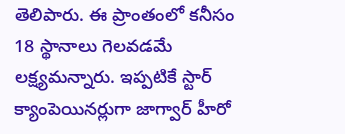తెలిపారు. ఈ ప్రాంతంలో కనీసం 18 స్థానాలు గెలవడమే లక్ష్యమన్నారు. ఇప్పటికే స్టార్ క్యాంపెయినర్లుగా జాగ్వార్ హీరో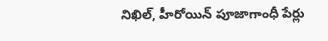నిఖిల్, హీరోయిన్ పూజాగాంధీ పేర్లు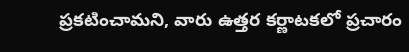ప్రకటించామని, వారు ఉత్తర కర్ణాటకలో ప్రచారం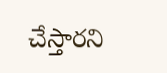చేస్తారని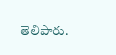తెలిపారు.